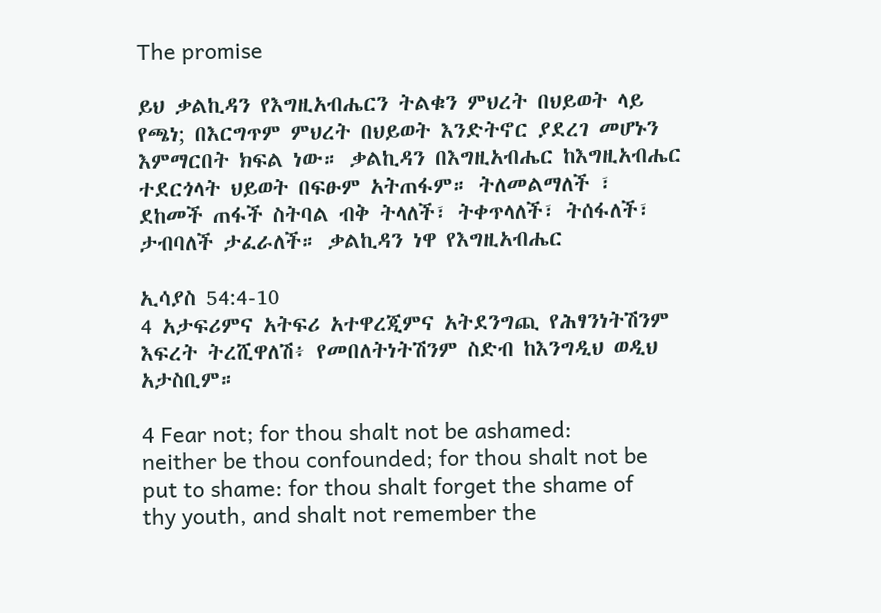The promise

ይህ ቃልኪዳን የእግዚአብሔርን ትልቁን ምህረት በህይወት ላይ የጫነ; በእርግጥም ምህረት በህይወት እንድትኖር ያደረገ መሆኑን እምማርበት ክፍል ነው። ቃልኪዳን በእግዚአብሔር ከእግዚአብሔር ተደርጎላት ህይወት በፍፁም አትጠፋም። ትለመልማለች ፣ ደከመች ጠፋች ስትባል ብቅ ትላለች፣ ትቀጥላለች፣ ትሰፋለች፣ ታብባለች ታፈራለች። ቃልኪዳን ነዋ የእግዚአብሔር

ኢሳያስ 54:4-10
4 አታፍሪምና አትፍሪ አተዋረጂምና አትደንግጪ የሕፃንነትሽንም እፍረት ትረሺዋለሽ፥ የመበለትነትሽንም ስድብ ከእንግዲህ ወዲህ አታስቢም።

4 Fear not; for thou shalt not be ashamed: neither be thou confounded; for thou shalt not be put to shame: for thou shalt forget the shame of thy youth, and shalt not remember the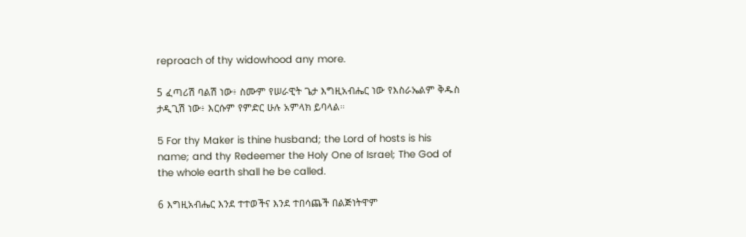reproach of thy widowhood any more.

5 ፈጣሪሽ ባልሽ ነው፥ ስሙም የሠራዊት ጌታ እግዚአብሔር ነው የእስራኤልም ቅዱስ ታዲጊሽ ነው፥ እርሱም የምድር ሁሉ አምላክ ይባላል።

5 For thy Maker is thine husband; the Lord of hosts is his name; and thy Redeemer the Holy One of Israel; The God of the whole earth shall he be called.

6 እግዚአብሔር እንደ ተተወችና እንደ ተበሳጨች በልጅነትዋም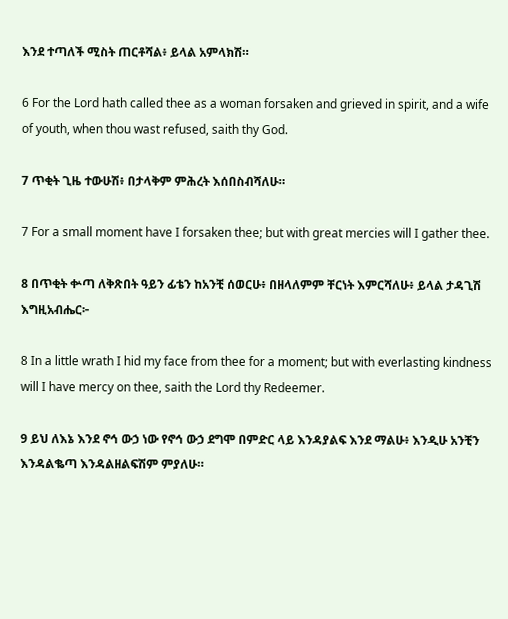እንደ ተጣለች ሚስት ጠርቶሻል፥ ይላል አምላክሽ።

6 For the Lord hath called thee as a woman forsaken and grieved in spirit, and a wife of youth, when thou wast refused, saith thy God.

7 ጥቂት ጊዜ ተውሁሽ፥ በታላቅም ምሕረት እሰበስብሻለሁ።

7 For a small moment have I forsaken thee; but with great mercies will I gather thee.

8 በጥቂት ቍጣ ለቅጽበት ዓይን ፊቴን ከአንቺ ሰወርሁ፥ በዘላለምም ቸርነት እምርሻለሁ፥ ይላል ታዳጊሽ እግዚአብሔር፦

8 In a little wrath I hid my face from thee for a moment; but with everlasting kindness will I have mercy on thee, saith the Lord thy Redeemer.

9 ይህ ለእኔ እንደ ኖኅ ውኃ ነው የኖኅ ውኃ ደግሞ በምድር ላይ እንዳያልፍ እንደ ማልሁ፥ እንዲሁ አንቺን እንዳልቈጣ እንዳልዘልፍሽም ምያለሁ።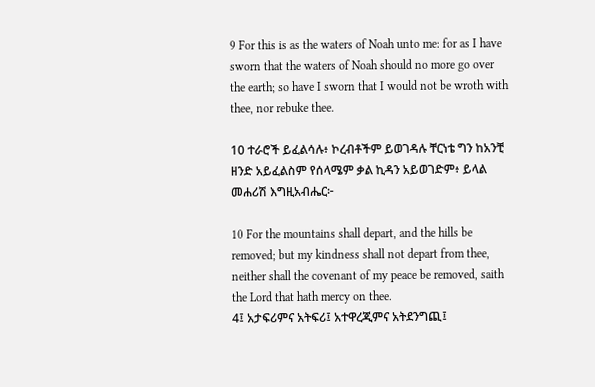9 For this is as the waters of Noah unto me: for as I have sworn that the waters of Noah should no more go over the earth; so have I sworn that I would not be wroth with thee, nor rebuke thee.

10 ተራሮች ይፈልሳሉ፥ ኮረብቶችም ይወገዳሉ ቸርነቴ ግን ከአንቺ ዘንድ አይፈልስም የሰላሜም ቃል ኪዳን አይወገድም፥ ይላል መሐሪሽ እግዚአብሔር፦

10 For the mountains shall depart, and the hills be removed; but my kindness shall not depart from thee, neither shall the covenant of my peace be removed, saith the Lord that hath mercy on thee.
4፤ አታፍሪምና አትፍሪ፤ አተዋረጂምና አትደንግጪ፤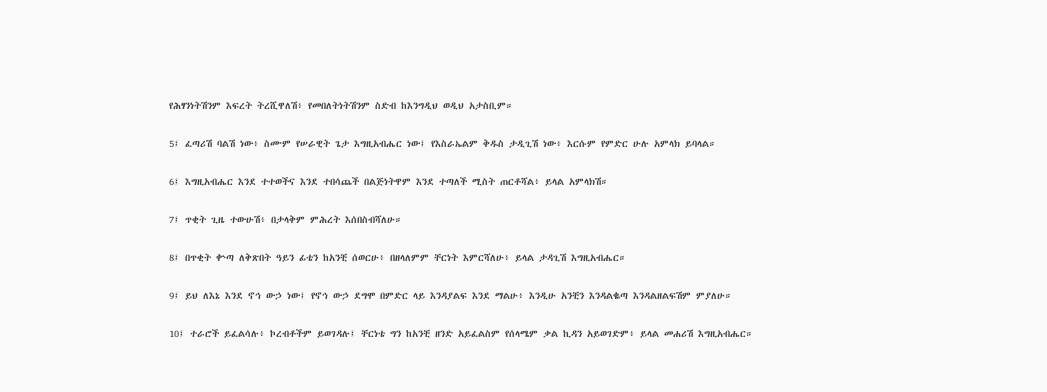የሕፃንነትሽንም እፍረት ትረሺዋለሽ፥ የመበለትነትሽንም ስድብ ከእንግዲህ ወዲህ አታስቢም።

5፤ ፈጣሪሽ ባልሽ ነው፥ ስሙም የሠራዊት ጌታ እግዚአብሔር ነው፤ የእስራኤልም ቅዱስ ታዲጊሽ ነው፥ እርሱም የምድር ሁሉ አምላክ ይባላል።

6፤ እግዚአብሔር እንደ ተተወችና እንደ ተበሳጨች በልጅነትዋም እንደ ተጣለች ሚስት ጠርቶሻል፥ ይላል አምላክሽ።

7፤ ጥቂት ጊዜ ተውሁሽ፥ በታላቅም ምሕረት እሰበስብሻለሁ።

8፤ በጥቂት ቍጣ ለቅጽበት ዓይን ፊቴን ከአንቺ ሰወርሁ፥ በዘላለምም ቸርነት እምርሻለሁ፥ ይላል ታዳጊሽ እግዚአብሔር።

9፤ ይህ ለእኔ እንደ ኖኅ ውኃ ነው፤ የኖኅ ውኃ ደግሞ በምድር ላይ እንዳያልፍ እንደ ማልሁ፥ እንዲሁ አንቺን እንዳልቈጣ እንዳልዘልፍሽም ምያለሁ።

10፤ ተራሮች ይፈልሳሉ፥ ኮረብቶችም ይወገዳሉ፤ ቸርነቴ ግን ከአንቺ ዘንድ አይፈልስም የሰላሜም ቃል ኪዳን አይወገድም፥ ይላል መሐሪሽ እግዚአብሔር።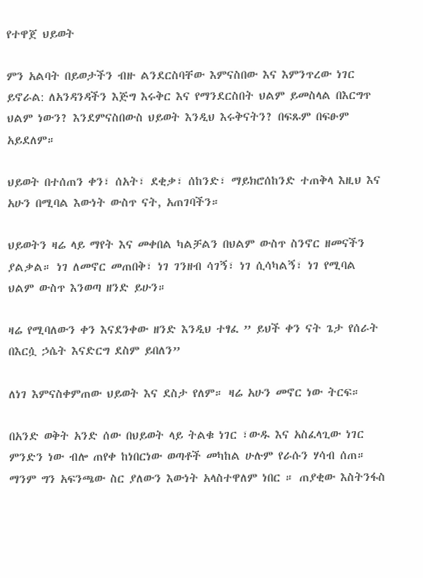የተዋጀ ህይወት

ምን አልባት በይወታችን ብዙ ልንደርስባቸው እምናስበው እና እምንጥረው ነገር ይኖራል: ለአንዳንዳችን እጅግ እሩቅር እና የማንደርስበት ህልም ይመስላል በእርግጥ ህልም ነውን? እንደምናስበውስ ህይወት እንዲህ እሩቅናትን? በፍጹም በፍፁም አይደለም።

ህይወት በተሰጠን ቀን፣ ሰአት፣ ደቂቃ፣ ሰከንድ፣ ማይክሮሰከንድ ተጠቅላ እዚህ እና አሁን በሚባል እውነት ውስጥ ናት, አጠገባችን።

ህይወትን ዛሬ ላይ ማየት እና መቀበል ካልቻልን በህልም ውስጥ ስንኖር ዘመናችን ያልቃል። ነገ ለመኖር መጠበቅ፣ ነገ ገንዘብ ሳገኝ፣ ነገ ሲሳካልኝ፣ ነገ የሚባል ህልም ውስጥ እንወጣ ዘንድ ይሁን።

ዛሬ የሚባለውን ቀን እናደንቀው ዘንድ እንዲህ ተፃፈ ” ይህች ቀን ናት ጌታ የሰራት በእርሷ ኃሴት እናድርግ ደስም ይበለን”

ለነገ እምናስቀምጠው ህይወት እና ደስታ የለም። ዛሬ አሁን መኖር ነው ትርፍ።

በአንድ ወቅት አንድ ሰው በህይወት ላይ ትልቁ ነገር ፣ውዱ እና አስፈላጊው ነገር ምንድን ነው ብሎ ጠየቀ ከነበርነው ወጣቶች መካከል ሁሉም የራሱን ሃሳብ ሰጠ። ማንም ግን አፍንጫው ስር ያለውን እውነት አላስተዋለም ነበር ። ጠያቂው እስትንፋስ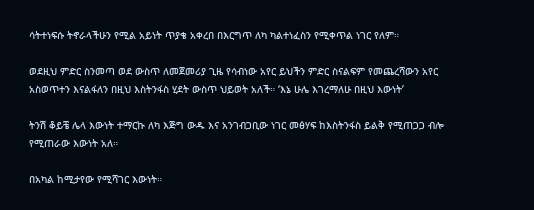ሳትተነፍሱ ትኖራላችሁን የሚል አይነት ጥያቄ አቀረበ በእርግጥ ለካ ካልተነፈስን የሚቀጥል ነገር የለም።

ወደዚህ ምድር ስንመጣ ወደ ውስጥ ለመጀመሪያ ጊዜ የሳብነው አየር ይህችን ምድር ስናልፍም የመጨረሻውን አየር አስወጥተን እናልፋለን በዚህ እስትንፋስ ሂደት ውስጥ ህይወት አለች። ‘እኔ ሁሌ እገረማለሁ በዚህ እውነት’

ትንሽ ቆይቼ ሌላ እውነት ተማርኩ ለካ እጅግ ውዱ እና አንገብጋቢው ነገር መፅሃፍ ከእስትንፋስ ይልቅ የሚጠጋጋ ብሎ የሚጠራው እውነት አለ።

በአካል ከሚታየው የሚሻገር እውነት።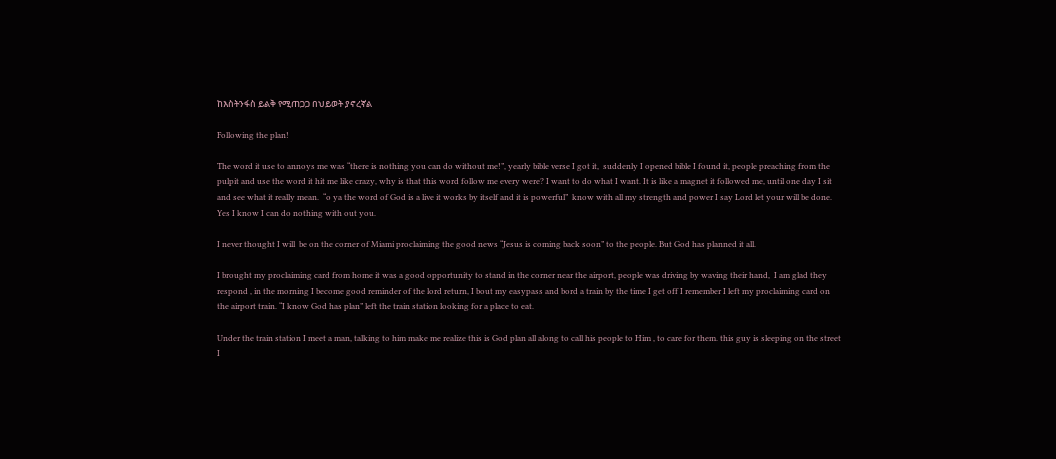ከእስትንፋስ ይልቅ የሚጠጋጋ በህይወት ያኖረኛል

Following the plan!

The word it use to annoys me was “there is nothing you can do without me!”, yearly bible verse I got it,  suddenly I opened bible I found it, people preaching from the pulpit and use the word it hit me like crazy, why is that this word follow me every were? I want to do what I want. It is like a magnet it followed me, until one day I sit and see what it really mean.  “o ya the word of God is a live it works by itself and it is powerful”  know with all my strength and power I say Lord let your will be done.  Yes I know I can do nothing with out you.

I never thought I will  be on the corner of Miami proclaiming the good news “Jesus is coming back soon” to the people. But God has planned it all.

I brought my proclaiming card from home it was a good opportunity to stand in the corner near the airport, people was driving by waving their hand,  I am glad they respond , in the morning I become good reminder of the lord return, I bout my easypass and bord a train by the time I get off I remember I left my proclaiming card on the airport train. “I know God has plan” left the train station looking for a place to eat.

Under the train station I meet a man, talking to him make me realize this is God plan all along to call his people to Him , to care for them. this guy is sleeping on the street I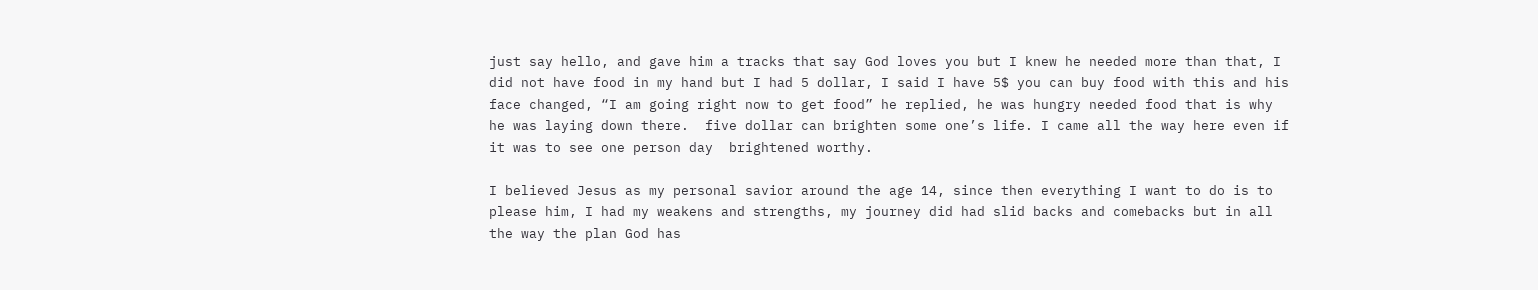just say hello, and gave him a tracks that say God loves you but I knew he needed more than that, I did not have food in my hand but I had 5 dollar, I said I have 5$ you can buy food with this and his face changed, “I am going right now to get food” he replied, he was hungry needed food that is why he was laying down there.  five dollar can brighten some one’s life. I came all the way here even if it was to see one person day  brightened worthy.

I believed Jesus as my personal savior around the age 14, since then everything I want to do is to please him, I had my weakens and strengths, my journey did had slid backs and comebacks but in all the way the plan God has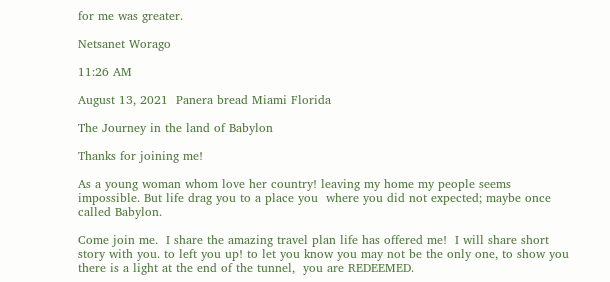for me was greater.

Netsanet Worago

11:26 AM

August 13, 2021  Panera bread Miami Florida

The Journey in the land of Babylon

Thanks for joining me!

As a young woman whom love her country! leaving my home my people seems impossible. But life drag you to a place you  where you did not expected; maybe once called Babylon.

Come join me.  I share the amazing travel plan life has offered me!  I will share short story with you. to left you up! to let you know you may not be the only one, to show you there is a light at the end of the tunnel,  you are REDEEMED.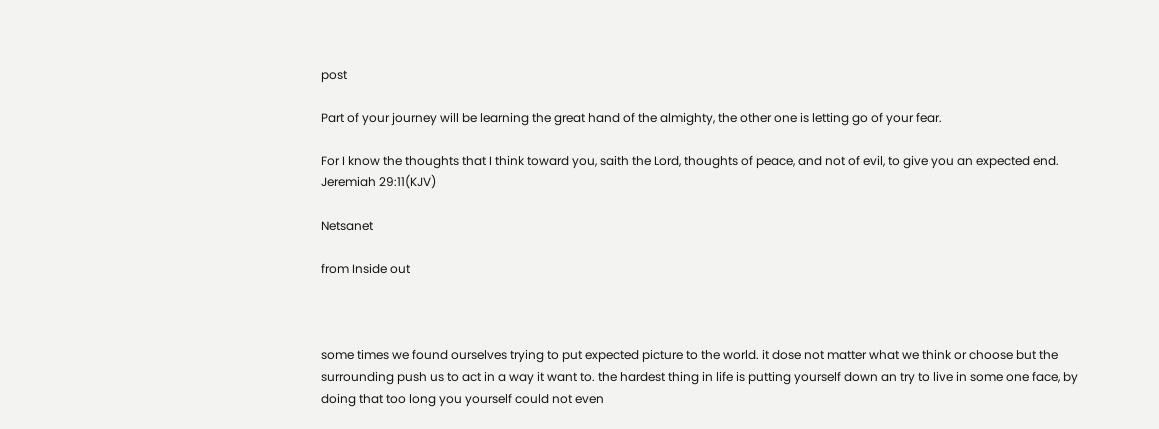post

Part of your journey will be learning the great hand of the almighty, the other one is letting go of your fear.

For I know the thoughts that I think toward you, saith the Lord, thoughts of peace, and not of evil, to give you an expected end.  Jeremiah 29:11(KJV)

Netsanet

from Inside out



some times we found ourselves trying to put expected picture to the world. it dose not matter what we think or choose but the surrounding push us to act in a way it want to. the hardest thing in life is putting yourself down an try to live in some one face, by doing that too long you yourself could not even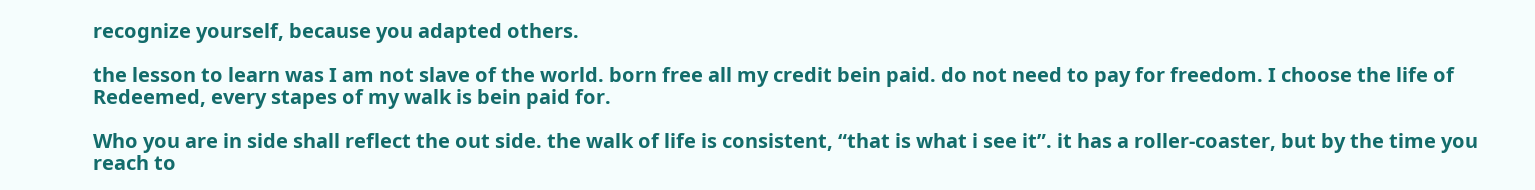recognize yourself, because you adapted others.

the lesson to learn was I am not slave of the world. born free all my credit bein paid. do not need to pay for freedom. I choose the life of Redeemed, every stapes of my walk is bein paid for.

Who you are in side shall reflect the out side. the walk of life is consistent, “that is what i see it”. it has a roller-coaster, but by the time you reach to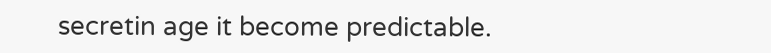secretin age it become predictable.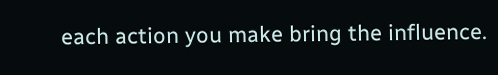each action you make bring the influence.